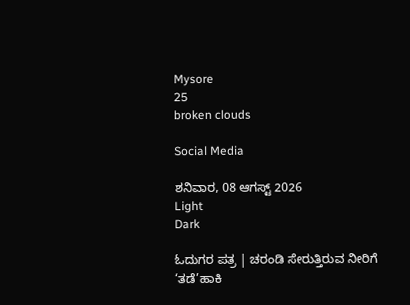Mysore
25
broken clouds

Social Media

ಶನಿವಾರ, 08 ಆಗಸ್ಟ್ 2026
Light
Dark

ಓದುಗರ ಪತ್ರ | ಚರಂಡಿ ಸೇರುತ್ತಿರುವ ನೀರಿಗೆ ‘ತಡೆ’ಹಾಕಿ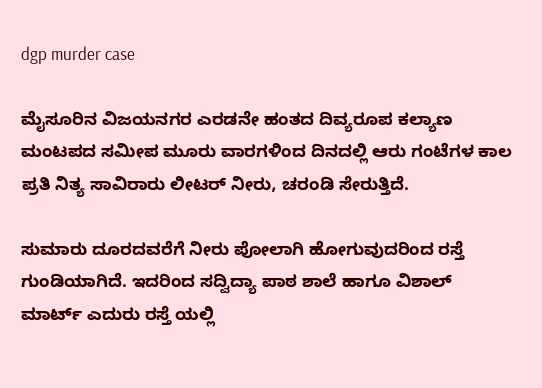dgp murder case

ಮೈಸೂರಿನ ವಿಜಯನಗರ ಎರಡನೇ ಹಂತದ ದಿವ್ಯರೂಪ ಕಲ್ಯಾಣ ಮಂಟಪದ ಸಮೀಪ ಮೂರು ವಾರಗಳಿಂದ ದಿನದಲ್ಲಿ ಆರು ಗಂಟೆಗಳ ಕಾಲ ಪ್ರತಿ ನಿತ್ಯ ಸಾವಿರಾರು ಲೀಟರ್ ನೀರು, ಚರಂಡಿ ಸೇರುತ್ತಿದೆ.

ಸುಮಾರು ದೂರದವರೆಗೆ ನೀರು ಪೋಲಾಗಿ ಹೋಗುವುದರಿಂದ ರಸ್ತೆ ಗುಂಡಿಯಾಗಿದೆ. ಇದರಿಂದ ಸದ್ವಿದ್ಯಾ ಪಾಠ ಶಾಲೆ ಹಾಗೂ ವಿಶಾಲ್ ಮಾರ್ಟ್ ಎದುರು ರಸ್ತೆ ಯಲ್ಲಿ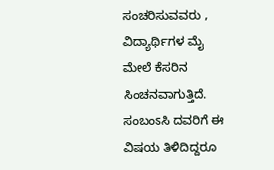ಸಂಚರಿಸುವವರು , ವಿದ್ಯಾರ್ಥಿಗಳ ಮೈ ಮೇಲೆ ಕೆಸರಿನ ಸಿಂಚನವಾಗುತ್ತಿದೆ. ಸಂಬಂಽಸಿ ದವರಿಗೆ ಈ ವಿಷಯ ತಿಳಿದಿದ್ದರೂ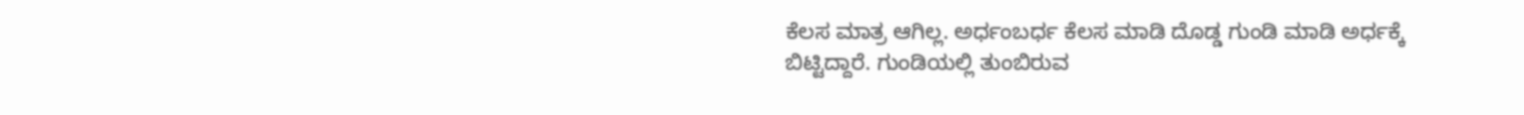ಕೆಲಸ ಮಾತ್ರ ಆಗಿಲ್ಲ. ಅರ್ಧಂಬರ್ಧ ಕೆಲಸ ಮಾಡಿ ದೊಡ್ಡ ಗುಂಡಿ ಮಾಡಿ ಅರ್ಧಕ್ಕೆ ಬಿಟ್ಟಿದ್ದಾರೆ. ಗುಂಡಿಯಲ್ಲಿ ತುಂಬಿರುವ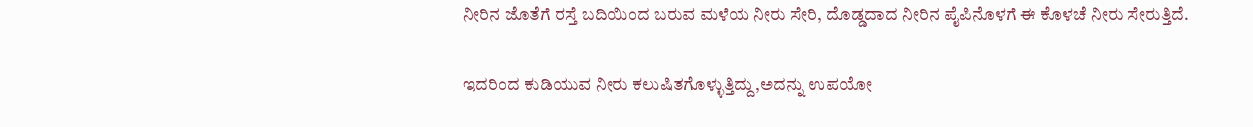ನೀರಿನ ಜೊತೆಗೆ ರಸ್ತೆ ಬದಿಯಿಂದ ಬರುವ ಮಳೆಯ ನೀರು ಸೇರಿ, ದೊಡ್ಡದಾದ ನೀರಿನ ಪೈಪಿನೊಳಗೆ ಈ ಕೊಳಚೆ ನೀರು ಸೇರುತ್ತಿದೆ.

ಇದರಿಂದ ಕುಡಿಯುವ ನೀರು ಕಲುಷಿತಗೊಳ್ಳುತ್ತಿದ್ದು,ಅದನ್ನು ಉಪಯೋ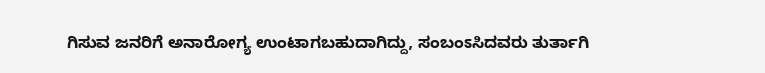ಗಿಸುವ ಜನರಿಗೆ ಅನಾರೋಗ್ಯ ಉಂಟಾಗಬಹುದಾಗಿದ್ದು, ಸಂಬಂಽಸಿದವರು ತುರ್ತಾಗಿ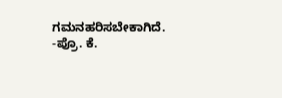ಗಮನಹರಿಸಬೇಕಾಗಿದೆ. -ಪ್ರೊ. ಕೆ.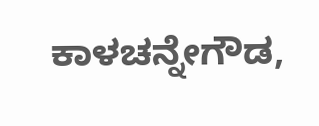ಕಾಳಚನ್ನೇಗೌಡ,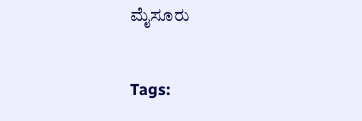ಮೈಸೂರು

Tags: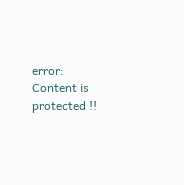error: Content is protected !!